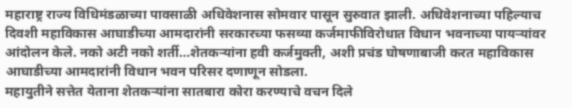महाराष्ट्र राज्य विधिमंडळाच्या पावसाळी अधिवेशनास सोमवार पासून सुरुवात झाली. अधिवेशनाच्या पहिल्याच दिवशी महाविकास आघाडीच्या आमदारांनी सरकारच्या फसव्या कर्जमाफीविरोधात विधान भवनाच्या पायऱ्यांवर आंदोलन केले. नको अटी नको शर्ती…शेतकऱ्यांना हवी कर्जमुक्ती, अशी प्रचंड घोषणाबाजी करत महाविकास आघाडीच्या आमदारांनी विधान भवन परिसर दणाणून सोडला.
महायुतीने सत्तेत येताना शेतकऱ्यांना सातबारा कोरा करण्याचे वचन दिले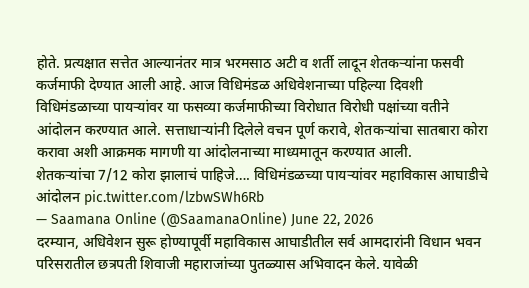होते. प्रत्यक्षात सत्तेत आल्यानंतर मात्र भरमसाठ अटी व शर्ती लादून शेतकऱ्यांना फसवी कर्जमाफी देण्यात आली आहे. आज विधिमंडळ अधिवेशनाच्या पहिल्या दिवशी विधिमंडळाच्या पायऱ्यांवर या फसव्या कर्जमाफीच्या विरोधात विरोधी पक्षांच्या वतीने आंदोलन करण्यात आले. सत्ताधाऱ्यांनी दिलेले वचन पूर्ण करावे, शेतकऱ्यांचा सातबारा कोरा करावा अशी आक्रमक मागणी या आंदोलनाच्या माध्यमातून करण्यात आली.
शेतकऱ्यांचा 7/12 कोरा झालाचं पाहिजे…. विधिमंडळच्या पायऱ्यांवर महाविकास आघाडीचे आंदोलन pic.twitter.com/lzbwSWh6Rb
— Saamana Online (@SaamanaOnline) June 22, 2026
दरम्यान, अधिवेशन सुरू होण्यापूर्वी महाविकास आघाडीतील सर्व आमदारांनी विधान भवन परिसरातील छत्रपती शिवाजी महाराजांच्या पुतळ्यास अभिवादन केले. यावेळी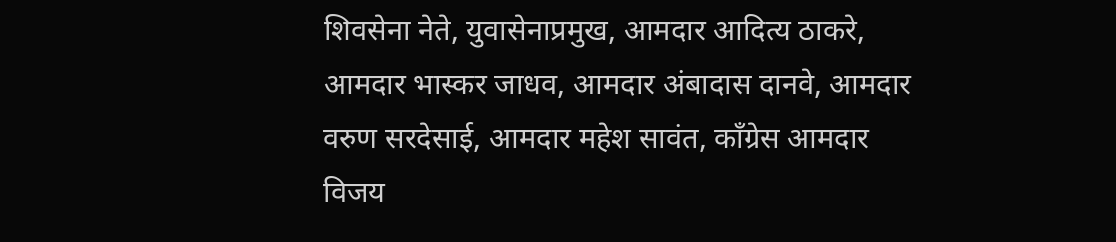शिवसेना नेते, युवासेनाप्रमुख, आमदार आदित्य ठाकरे, आमदार भास्कर जाधव, आमदार अंबादास दानवे, आमदार वरुण सरदेसाई, आमदार महेश सावंत, काँग्रेस आमदार विजय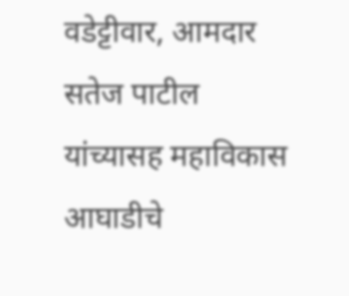वडेट्टीवार, आमदार सतेज पाटील यांच्यासह महाविकास आघाडीचे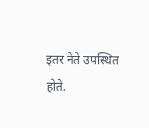इतर नेते उपस्थित होते.